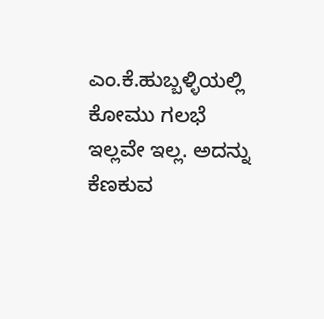ಎಂ.ಕೆ.ಹುಬ್ಬಳ್ಳಿಯಲ್ಲಿ ಕೋಮು ಗಲಭೆ ಇಲ್ಲವೇ ಇಲ್ಲ. ಅದನ್ನು ಕೆಣಕುವ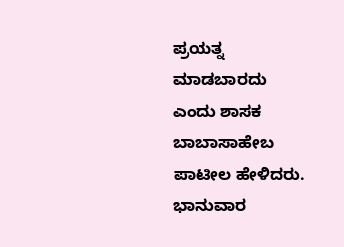ಪ್ರಯತ್ನ ಮಾಡಬಾರದು ಎಂದು ಶಾಸಕ ಬಾಬಾಸಾಹೇಬ ಪಾಟೀಲ ಹೇಳಿದರು.
ಭಾನುವಾರ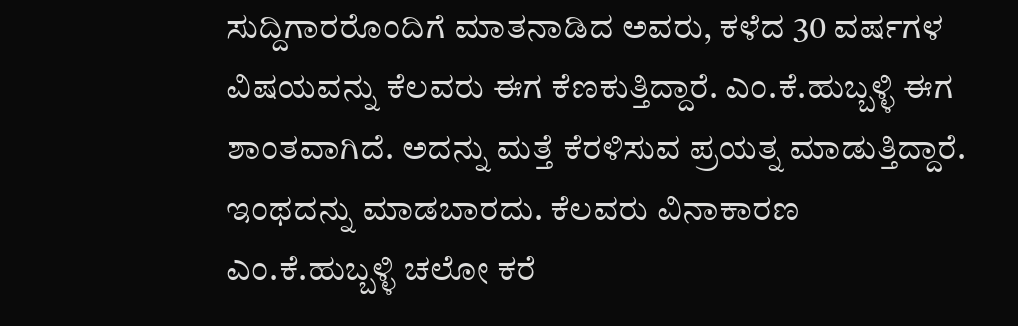ಸುದ್ದಿಗಾರರೊಂದಿಗೆ ಮಾತನಾಡಿದ ಅವರು, ಕಳೆದ 30 ವರ್ಷಗಳ ವಿಷಯವನ್ನು ಕೆಲವರು ಈಗ ಕೆಣಕುತ್ತಿದ್ದಾರೆ. ಎಂ.ಕೆ.ಹುಬ್ಬಳ್ಳಿ ಈಗ ಶಾಂತವಾಗಿದೆ. ಅದನ್ನು ಮತ್ತೆ ಕೆರಳಿಸುವ ಪ್ರಯತ್ನ ಮಾಡುತ್ತಿದ್ದಾರೆ. ಇಂಥದನ್ನು ಮಾಡಬಾರದು. ಕೆಲವರು ವಿನಾಕಾರಣ ಎಂ.ಕೆ.ಹುಬ್ಬಳ್ಳಿ ಚಲೋ ಕರೆ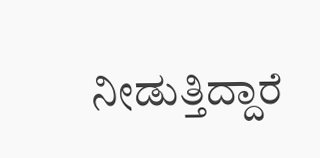ನೀಡುತ್ತಿದ್ದಾರೆ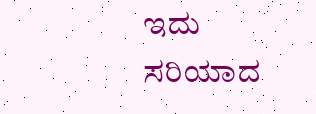ಇದು ಸರಿಯಾದ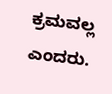ಕ್ರಮವಲ್ಲ ಎಂದರು.